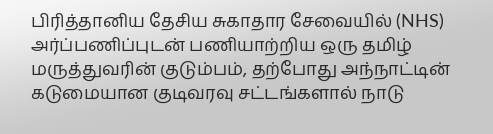பிரித்தானிய தேசிய சுகாதார சேவையில் (NHS) அர்ப்பணிப்புடன் பணியாற்றிய ஒரு தமிழ் மருத்துவரின் குடும்பம், தற்போது அந்நாட்டின் கடுமையான குடிவரவு சட்டங்களால் நாடு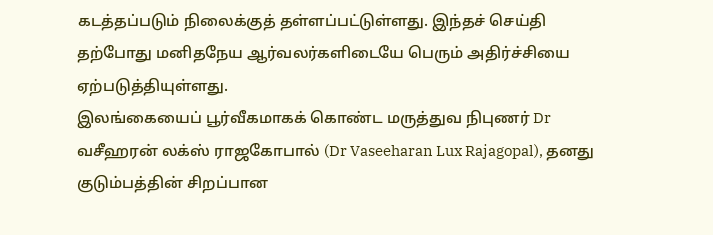கடத்தப்படும் நிலைக்குத் தள்ளப்பட்டுள்ளது. இந்தச் செய்தி தற்போது மனிதநேய ஆர்வலர்களிடையே பெரும் அதிர்ச்சியை ஏற்படுத்தியுள்ளது.
இலங்கையைப் பூர்வீகமாகக் கொண்ட மருத்துவ நிபுணர் Dr வசீஹரன் லக்ஸ் ராஜகோபால் (Dr Vaseeharan Lux Rajagopal), தனது குடும்பத்தின் சிறப்பான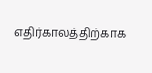எதிர்காலத்திற்காக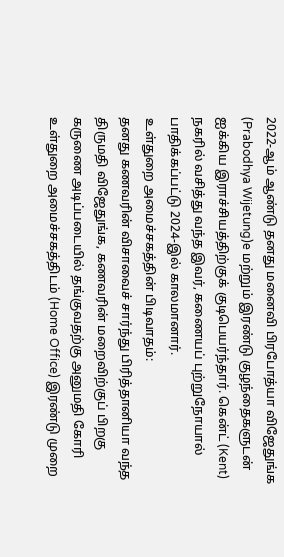2022-ஆம் ஆண்டு தனது மனைவி பிரபோத்யா விஜேதுங்க (Prabodhya Wijetung)e மற்றும் இரண்டு குழந்தைகளுடன் ஐக்கிய இராச்சியத்திற்குக் குடிபெயர்ந்தார். கென்ட் (Kent) நகரில் வசித்து வந்த இவர், கணையப் புற்றுநோயால் பாதிக்கப்பட்டு 2024-இல் காலமானார்.
உள்துறை அமைச்சகத்தின் பிடிவாதம்:
தனது கணவரின் விசாவைச் சார்ந்து பிரித்தானியா வந்த திருமதி விஜேதுங்க, கணவரின் மறைவிற்குப் பிறகு கருணை அடிப்படையில் தங்குவதற்கு அனுமதி கோரி உள்துறை அமைச்சகத்திடம் (Home Office) இரண்டு முறை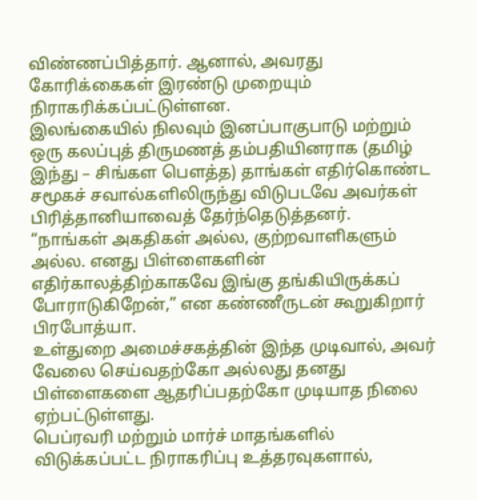விண்ணப்பித்தார். ஆனால், அவரது கோரிக்கைகள் இரண்டு முறையும் நிராகரிக்கப்பட்டுள்ளன.
இலங்கையில் நிலவும் இனப்பாகுபாடு மற்றும் ஒரு கலப்புத் திருமணத் தம்பதியினராக (தமிழ் இந்து – சிங்கள பௌத்த) தாங்கள் எதிர்கொண்ட சமூகச் சவால்களிலிருந்து விடுபடவே அவர்கள் பிரித்தானியாவைத் தேர்ந்தெடுத்தனர்.
“நாங்கள் அகதிகள் அல்ல, குற்றவாளிகளும் அல்ல. எனது பிள்ளைகளின் எதிர்காலத்திற்காகவே இங்கு தங்கியிருக்கப் போராடுகிறேன்,” என கண்ணீருடன் கூறுகிறார் பிரபோத்யா.
உள்துறை அமைச்சகத்தின் இந்த முடிவால், அவர் வேலை செய்வதற்கோ அல்லது தனது பிள்ளைகளை ஆதரிப்பதற்கோ முடியாத நிலை ஏற்பட்டுள்ளது.
பெப்ரவரி மற்றும் மார்ச் மாதங்களில் விடுக்கப்பட்ட நிராகரிப்பு உத்தரவுகளால்,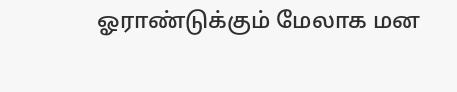ஓராண்டுக்கும் மேலாக மன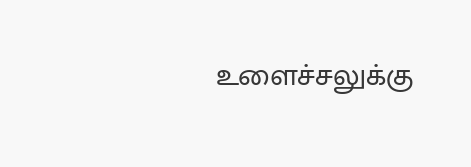உளைச்சலுக்கு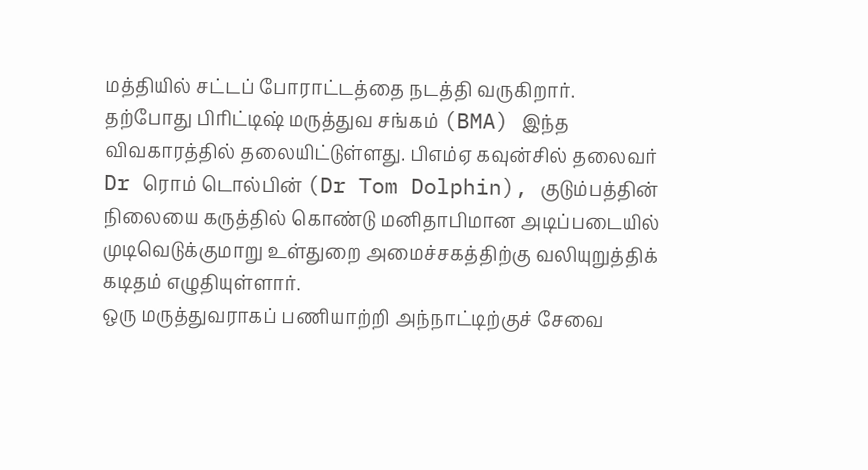மத்தியில் சட்டப் போராட்டத்தை நடத்தி வருகிறார்.
தற்போது பிரிட்டிஷ் மருத்துவ சங்கம் (BMA) இந்த விவகாரத்தில் தலையிட்டுள்ளது. பிஎம்ஏ கவுன்சில் தலைவர் Dr ரொம் டொல்பின் (Dr Tom Dolphin), குடும்பத்தின் நிலையை கருத்தில் கொண்டு மனிதாபிமான அடிப்படையில் முடிவெடுக்குமாறு உள்துறை அமைச்சகத்திற்கு வலியுறுத்திக் கடிதம் எழுதியுள்ளார்.
ஒரு மருத்துவராகப் பணியாற்றி அந்நாட்டிற்குச் சேவை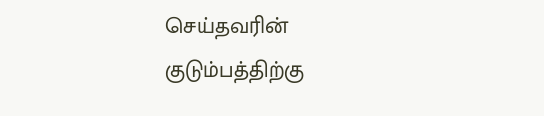செய்தவரின் குடும்பத்திற்கு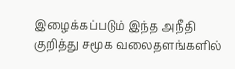இழைக்கப்படும் இந்த அநீதி குறித்து சமூக வலைதளங்களில்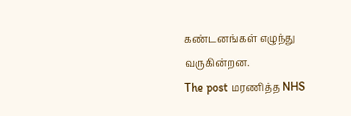கண்டனங்கள் எழுந்து வருகின்றன.
The post மரணித்த NHS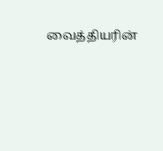வைத்தியரின்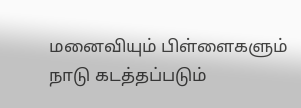மனைவியும் பிள்ளைகளும் நாடு கடத்தப்படும்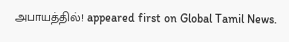அபாயத்தில்! appeared first on Global Tamil News.